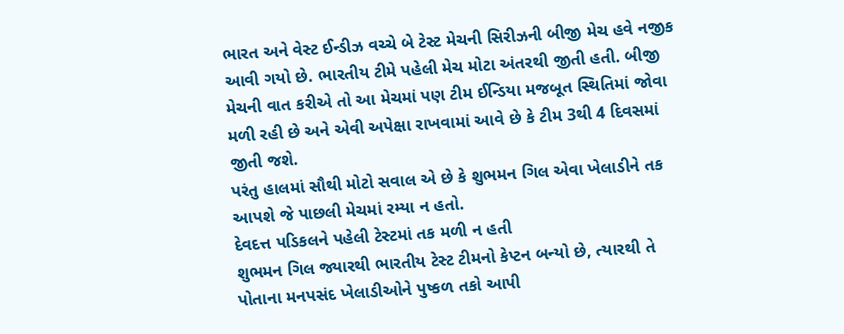ભારત અને વેસ્ટ ઈન્ડીઝ વચ્ચે બે ટેસ્ટ મેચની સિરીઝની બીજી મેચ હવે નજીક આવી ગયો છે. ભારતીય ટીમે પહેલી મેચ મોટા અંતરથી જીતી હતી. બીજી મેચની વાત કરીએ તો આ મેચમાં પણ ટીમ ઈન્ડિયા મજબૂત સ્થિતિમાં જોવા મળી રહી છે અને એવી અપેક્ષા રાખવામાં આવે છે કે ટીમ 3થી 4 દિવસમાં જીતી જશે.
પરંતુ હાલમાં સૌથી મોટો સવાલ એ છે કે શુભમન ગિલ એવા ખેલાડીને તક આપશે જે પાછલી મેચમાં રમ્યા ન હતો.
દેવદત્ત પડિકલને પહેલી ટેસ્ટમાં તક મળી ન હતી
શુભમન ગિલ જ્યારથી ભારતીય ટેસ્ટ ટીમનો કેપ્ટન બન્યો છે, ત્યારથી તે પોતાના મનપસંદ ખેલાડીઓને પુષ્કળ તકો આપી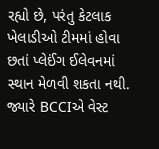રહ્યો છે, પરંતુ કેટલાક ખેલાડીઓ ટીમમાં હોવા છતાં પ્લેઈંગ ઈલેવનમાં સ્થાન મેળવી શકતા નથી. જ્યારે BCCIએ વેસ્ટ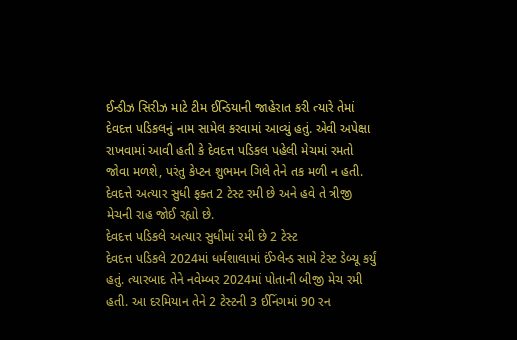ઈન્ડીઝ સિરીઝ માટે ટીમ ઈન્ડિયાની જાહેરાત કરી ત્યારે તેમાં દેવદત્ત પડિકલનું નામ સામેલ કરવામાં આવ્યું હતું. એવી અપેક્ષા રાખવામાં આવી હતી કે દેવદત્ત પડિકલ પહેલી મેચમાં રમતો જોવા મળશે, પરંતુ કેપ્ટન શુભમન ગિલે તેને તક મળી ન હતી. દેવદત્તે અત્યાર સુધી ફક્ત 2 ટેસ્ટ રમી છે અને હવે તે ત્રીજી મેચની રાહ જોઈ રહ્યો છે.
દેવદત્ત પડિકલે અત્યાર સુધીમાં રમી છે 2 ટેસ્ટ
દેવદત્ત પડિકલે 2024માં ધર્મશાલામાં ઈંગ્લેન્ડ સામે ટેસ્ટ ડેબ્યૂ કર્યું હતું. ત્યારબાદ તેને નવેમ્બર 2024માં પોતાની બીજી મેચ રમી હતી. આ દરમિયાન તેને 2 ટેસ્ટની 3 ઈનિંગમાં 90 રન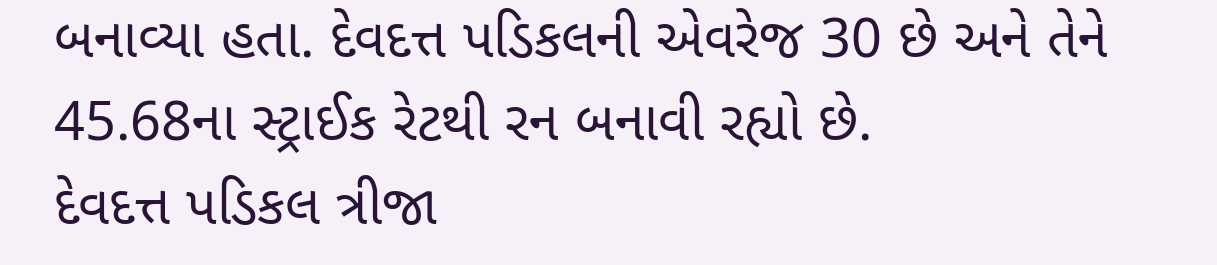બનાવ્યા હતા. દેવદત્ત પડિકલની એવરેજ 30 છે અને તેને 45.68ના સ્ટ્રાઈક રેટથી રન બનાવી રહ્યો છે.
દેવદત્ત પડિકલ ત્રીજા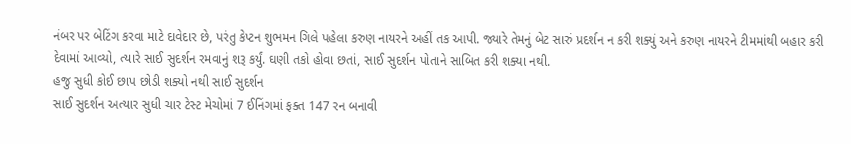નંબર પર બેટિંગ કરવા માટે દાવેદાર છે, પરંતુ કેપ્ટન શુભમન ગિલે પહેલા કરુણ નાયરને અહીં તક આપી. જ્યારે તેમનું બેટ સારું પ્રદર્શન ન કરી શક્યું અને કરુણ નાયરને ટીમમાંથી બહાર કરી દેવામાં આવ્યો, ત્યારે સાઈ સુદર્શન રમવાનું શરૂ કર્યું. ઘણી તકો હોવા છતાં, સાઈ સુદર્શન પોતાને સાબિત કરી શક્યા નથી.
હજુ સુધી કોઈ છાપ છોડી શક્યો નથી સાઈ સુદર્શન
સાઈ સુદર્શન અત્યાર સુધી ચાર ટેસ્ટ મેચોમાં 7 ઈનિંગમાં ફક્ત 147 રન બનાવી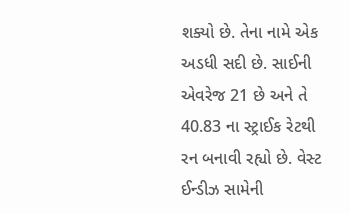શક્યો છે. તેના નામે એક અડધી સદી છે. સાઈની એવરેજ 21 છે અને તે 40.83 ના સ્ટ્રાઈક રેટથી રન બનાવી રહ્યો છે. વેસ્ટ ઈન્ડીઝ સામેની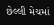છેલ્લી મેચમાં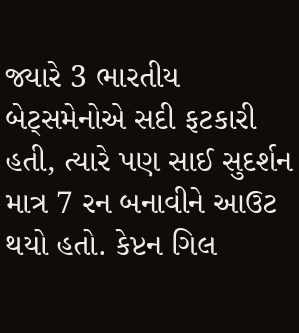જ્યારે 3 ભારતીય બેટ્સમેનોએ સદી ફટકારી હતી, ત્યારે પણ સાઈ સુદર્શન માત્ર 7 રન બનાવીને આઉટ થયો હતો. કેપ્ટન ગિલ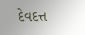દેવદત્ત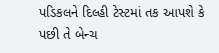પડિકલને દિલ્હી ટેસ્ટમાં તક આપશે કે પછી તે બેન્ચ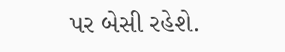પર બેસી રહેશે.